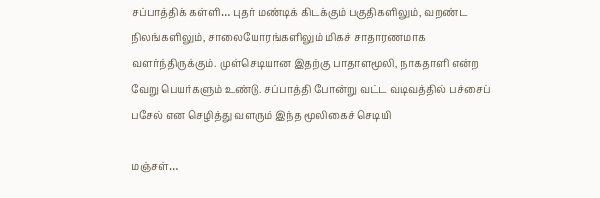சப்பாத்திக் கள்ளி… புதர் மண்டிக் கிடக்கும் பகுதிகளிலும், வறண்ட நிலங்களிலும், சாலையோரங்களிலும் மிகச் சாதாரணமாக வளர்ந்திருக்கும். முள்செடியான இதற்கு பாதாளமூலி, நாகதாளி என்ற வேறு பெயர்களும் உண்டு. சப்பாத்தி போன்று வட்ட வடிவத்தில் பச்சைப் பசேல் என செழித்து வளரும் இந்த மூலிகைச் செடியி

மஞ்சள்…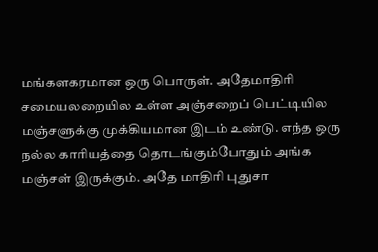மங்களகரமான ஒரு பொருள். அதேமாதிரி சமையலறையில உள்ள அஞ்சறைப் பெட்டியில மஞ்சளுக்கு முக்கியமான இடம் உண்டு. எந்த ஒரு நல்ல காரியத்தை தொடங்கும்போதும் அங்க மஞ்சள் இருக்கும். அதே மாதிரி புதுசா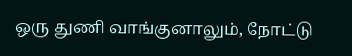ஒரு துணி வாங்குனாலும், நோட்டு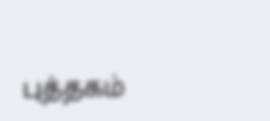புத்தகம்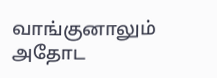வாங்குனாலும் அதோட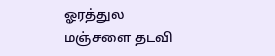ஓரத்துல மஞ்சளை தடவி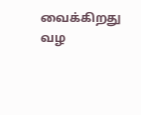வைக்கிறது வழ